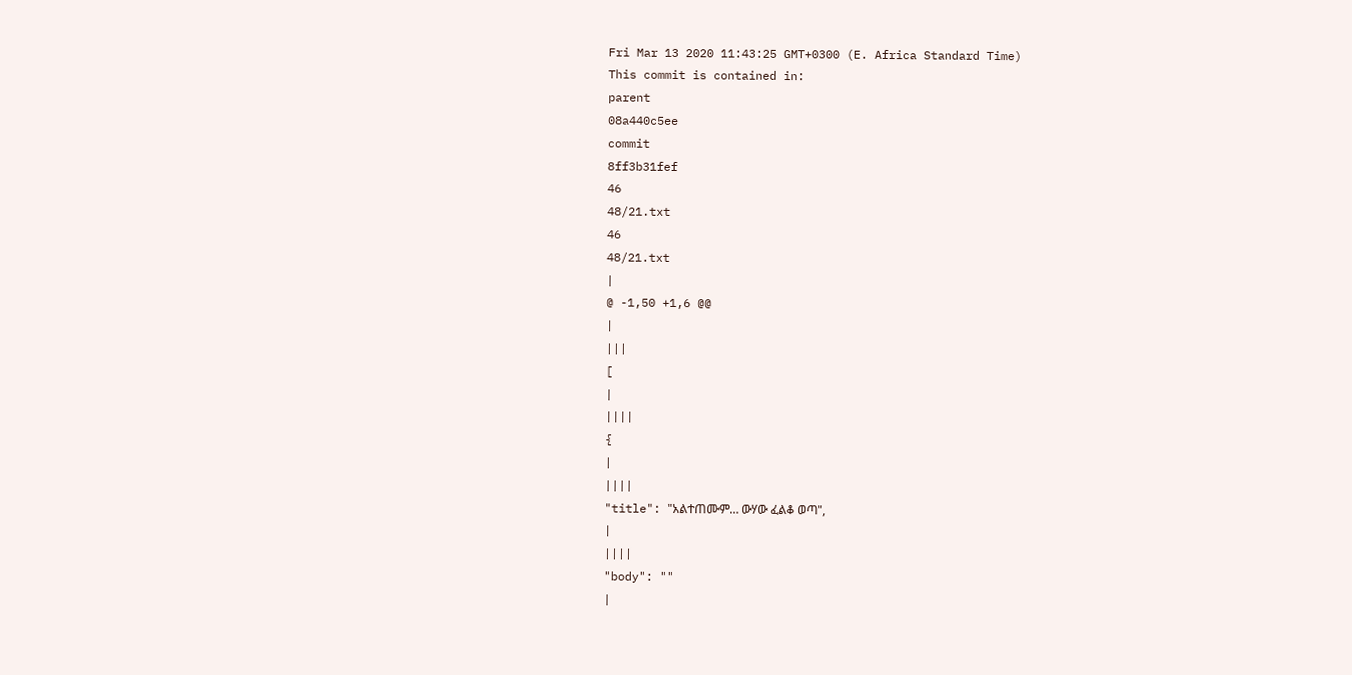Fri Mar 13 2020 11:43:25 GMT+0300 (E. Africa Standard Time)
This commit is contained in:
parent
08a440c5ee
commit
8ff3b31fef
46
48/21.txt
46
48/21.txt
|
@ -1,50 +1,6 @@
|
|||
[
|
||||
{
|
||||
"title": "አልተጠሙም… ውሃው ፈልቆ ወጣ",
|
||||
"body": ""
|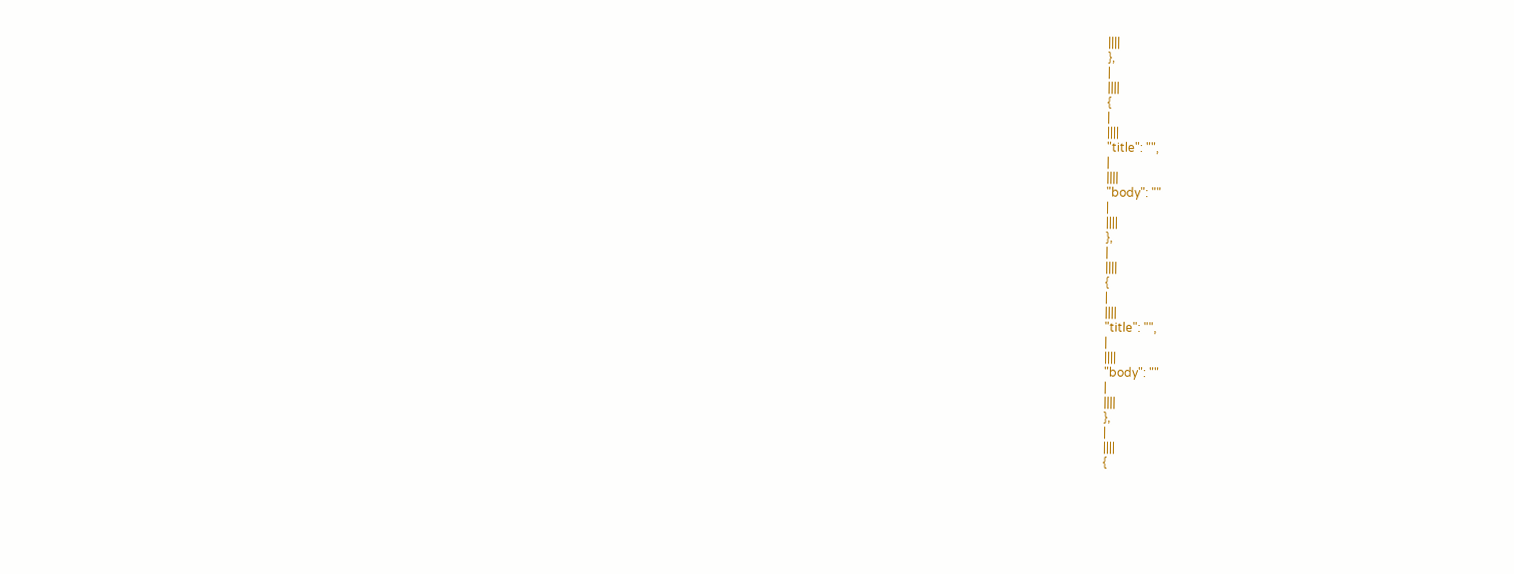||||
},
|
||||
{
|
||||
"title": "",
|
||||
"body": ""
|
||||
},
|
||||
{
|
||||
"title": "",
|
||||
"body": ""
|
||||
},
|
||||
{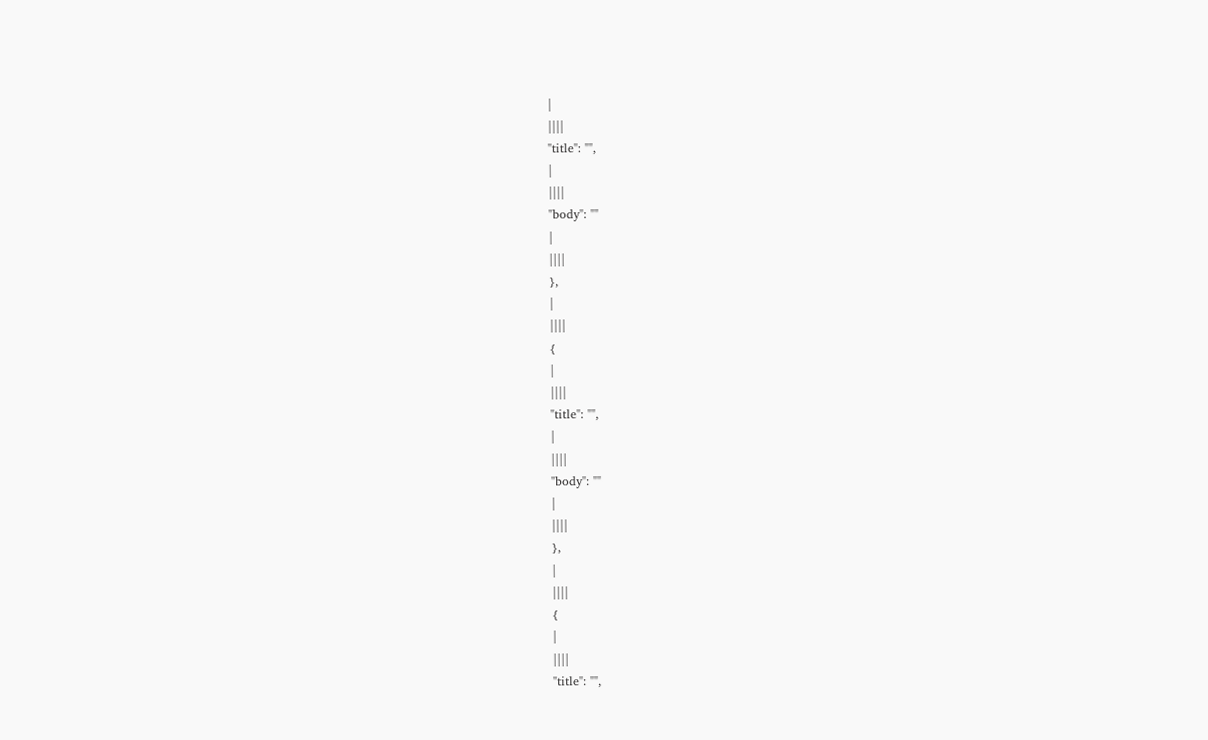|
||||
"title": "",
|
||||
"body": ""
|
||||
},
|
||||
{
|
||||
"title": "",
|
||||
"body": ""
|
||||
},
|
||||
{
|
||||
"title": "",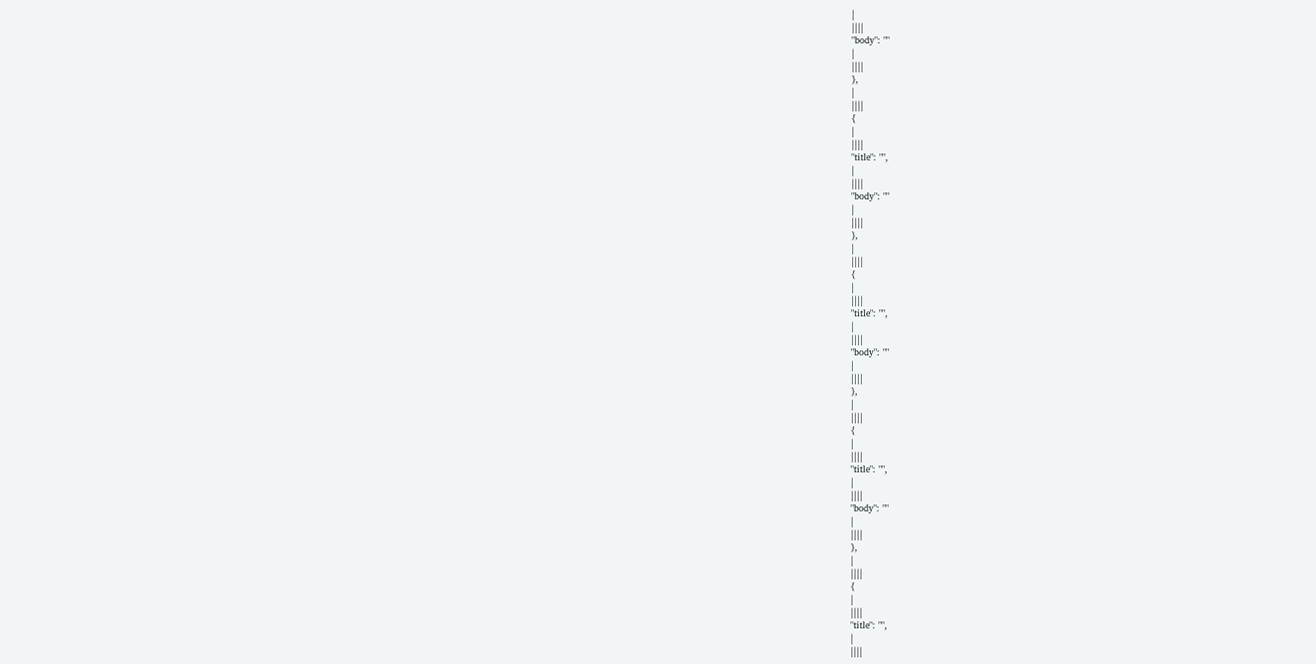|
||||
"body": ""
|
||||
},
|
||||
{
|
||||
"title": "",
|
||||
"body": ""
|
||||
},
|
||||
{
|
||||
"title": "",
|
||||
"body": ""
|
||||
},
|
||||
{
|
||||
"title": "",
|
||||
"body": ""
|
||||
},
|
||||
{
|
||||
"title": "",
|
||||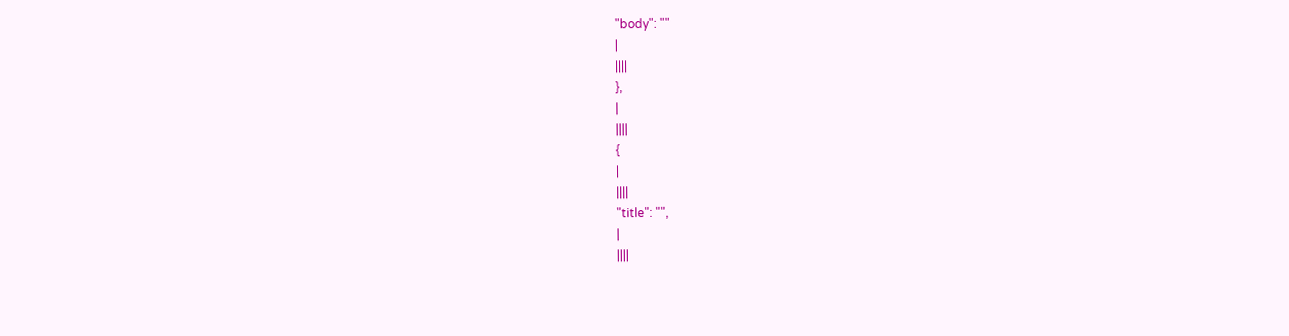"body": ""
|
||||
},
|
||||
{
|
||||
"title": "",
|
||||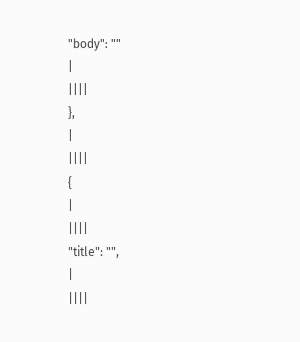"body": ""
|
||||
},
|
||||
{
|
||||
"title": "",
|
||||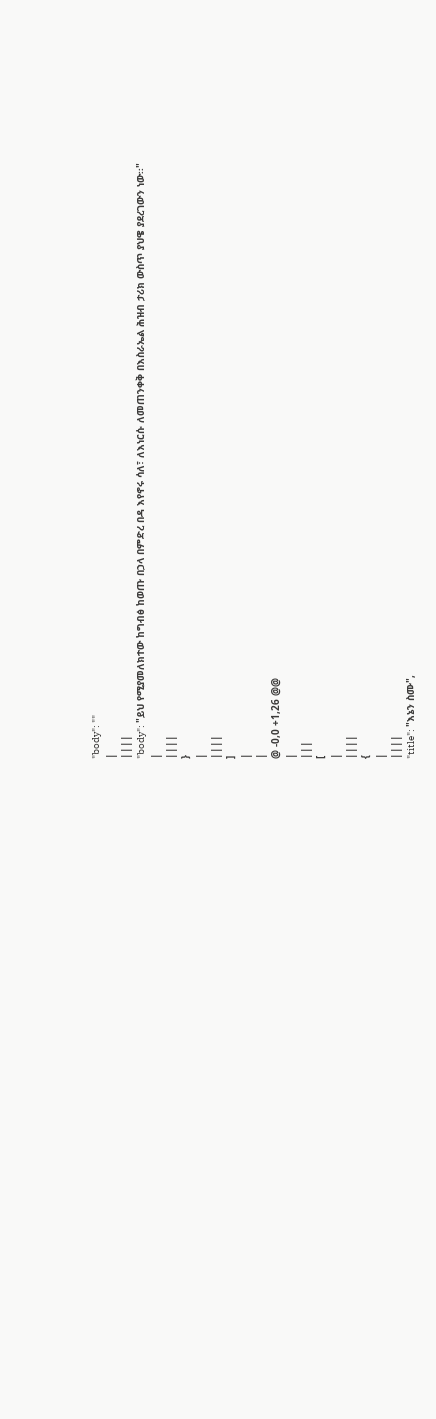"body": ""
|
||||
"body": "ይህ የሚያመለክተው ከግብፅ ከወጡ በኃላ በምድረ በዳ እየኖሩ ሳለ፣ ለእነርሱ ለመጠንቀቅ በእስራኤል ሕዝብ ታሪክ ውስጥ ያህዌ ያደረገውን ነው፡፡"
|
||||
}
|
||||
]
|
|
@ -0,0 +1,26 @@
|
|||
[
|
||||
{
|
||||
"title": "እኔን ስሙ",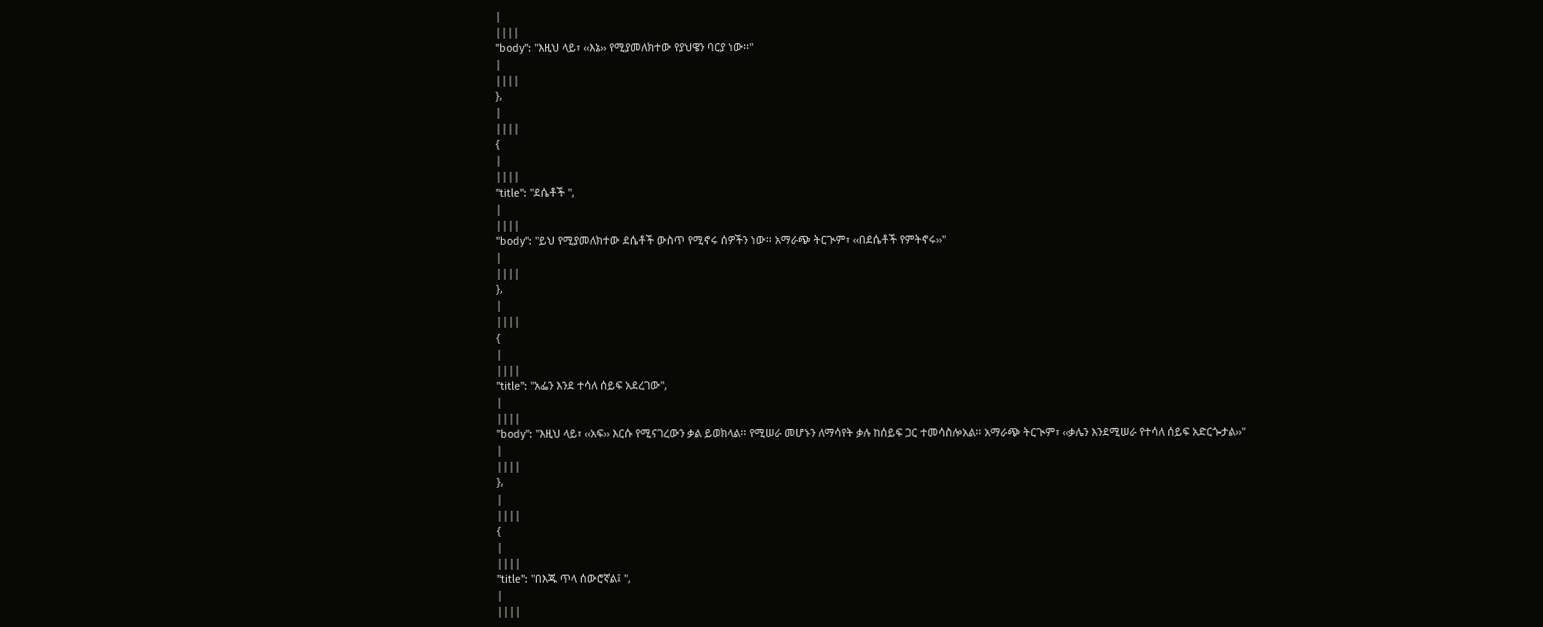|
||||
"body": "እዚህ ላይ፣ ‹‹እኔ›› የሚያመለክተው የያህዌን ባርያ ነው፡፡"
|
||||
},
|
||||
{
|
||||
"title": "ደሴቶች ",
|
||||
"body": "ይህ የሚያመለክተው ደሴቶች ውስጥ የሚኖሩ ሰዎችን ነው፡፡ አማራጭ ትርጒም፣ ‹‹በደሴቶች የምትኖሩ››"
|
||||
},
|
||||
{
|
||||
"title": "አፌን እንደ ተሳለ ሰይፍ አደረገው",
|
||||
"body": "እዚህ ላይ፣ ‹‹አፍ›› እርሱ የሚናገረውን ቃል ይወክላል፡፡ የሚሠራ መሆኑን ለማሳየት ቃሉ ከሰይፍ ጋር ተመሳስሎአል፡፡ አማራጭ ትርጒም፣ ‹‹ቃሌን እንደሚሠራ የተሳለ ሰይፍ አድርጐታል››"
|
||||
},
|
||||
{
|
||||
"title": "በእጁ ጥላ ሰውሮኛል፤ ",
|
||||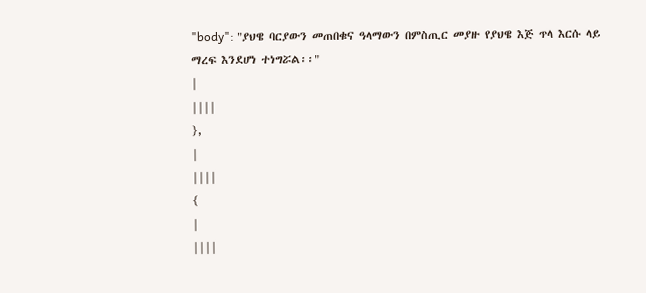"body": "ያህዌ ባርያውን መጠበቁና ዓላማውን በምስጢር መያዙ የያህዌ እጅ ጥላ እርሱ ላይ ማረፍ እንደሆነ ተነግሯል፡፡"
|
||||
},
|
||||
{
|
||||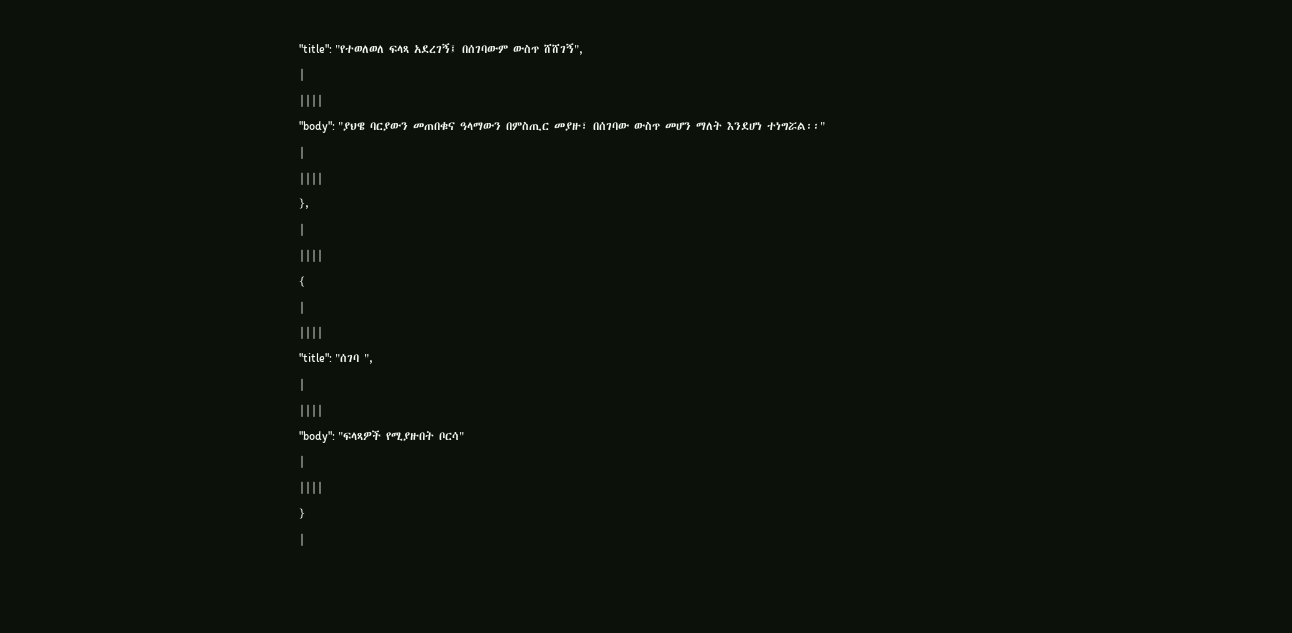"title": "የተወለወለ ፍላጻ አደረገኝ፤ በሰገባውም ውስጥ ሸሸገኝ",
|
||||
"body": "ያህዌ ባርያውን መጠበቁና ዓላማውን በምስጢር መያዙ፣ በሰገባው ውስጥ መሆን ማለት እንደሆነ ተነግሯል፡፡"
|
||||
},
|
||||
{
|
||||
"title": "ሰገባ ",
|
||||
"body": "ፍላጻዎች የሚያዙበት ቦርሳ"
|
||||
}
|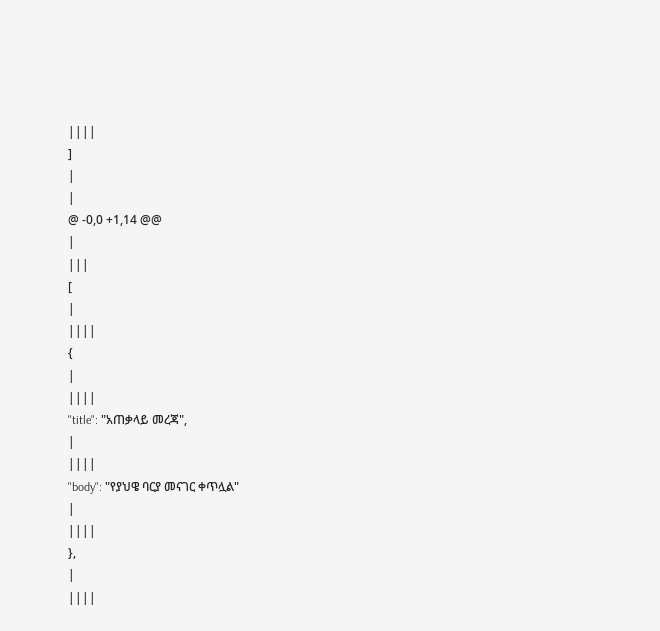||||
]
|
|
@ -0,0 +1,14 @@
|
|||
[
|
||||
{
|
||||
"title": "አጠቃላይ መረጃ",
|
||||
"body": "የያህዌ ባርያ መናገር ቀጥሏል"
|
||||
},
|
||||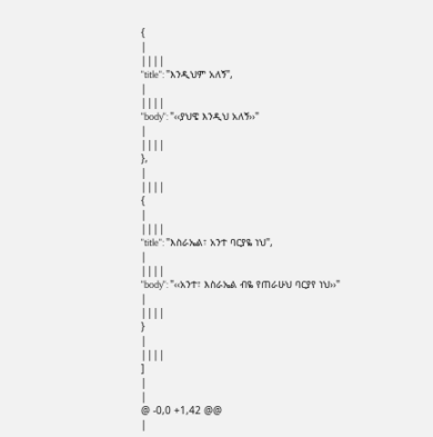{
|
||||
"title": "እንዲህም አለኝ",
|
||||
"body": "‹‹ያህዌ እንዲህ አለኝ››"
|
||||
},
|
||||
{
|
||||
"title": "እስራኤል፣ አንተ ባርያዬ ነህ",
|
||||
"body": "‹‹አንተ፣ እስራኤል ብዬ የጠራሁህ ባርያየ ነህ››"
|
||||
}
|
||||
]
|
|
@ -0,0 +1,42 @@
|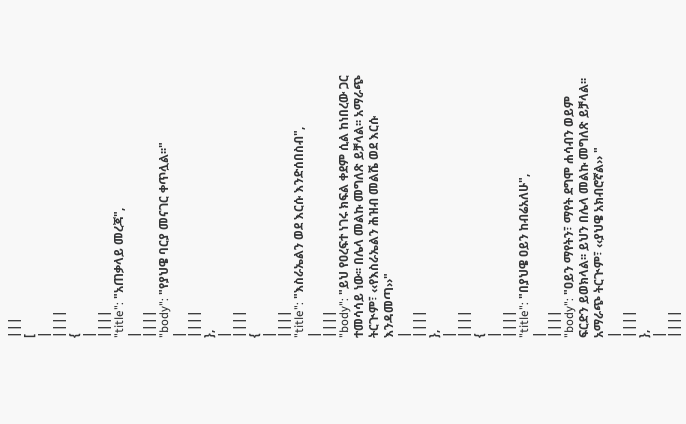|||
[
|
||||
{
|
||||
"title": "አጠቃላይ መረጃ",
|
||||
"body": "የያህዌ ባርያ መናገር ቀጥሏል፡፡"
|
||||
},
|
||||
{
|
||||
"title": "እስራኤልን ወደ እርሱ እንድሰበስብ",
|
||||
"body": "ይህ የዐረፍተ ነገሩ ክፍል ቀደም ሲል ከነበረው ጋር ተመሳሳይ ነው፡፡ በሌላ መልኩ መግለጽ ይቻላል፡፡ አማራጭ ትርጒም፣ ‹‹የእስራኤልን ሕዝብ መልሼ ወደ እርሱ እንዳመጣ››"
|
||||
},
|
||||
{
|
||||
"title": "በያህዌ ዐይን ከብሬአለሁ",
|
||||
"body": "ዐይን ማየትን፣ ማየት ደግሞ ሐሳብን ወይም ፍርድን ይወክላል፡፡ ይህን በሌላ መልኩ መግለጽ ይቻላል፡፡ አማራጭ ትርጒም፣ ‹‹ያህዌ አክብሮኛል›› "
|
||||
},
|
||||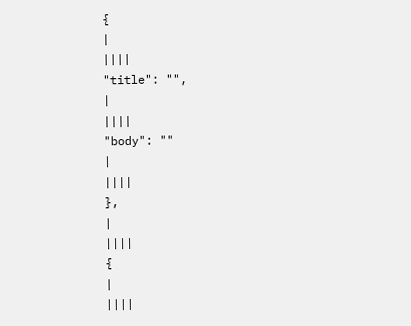{
|
||||
"title": "",
|
||||
"body": ""
|
||||
},
|
||||
{
|
||||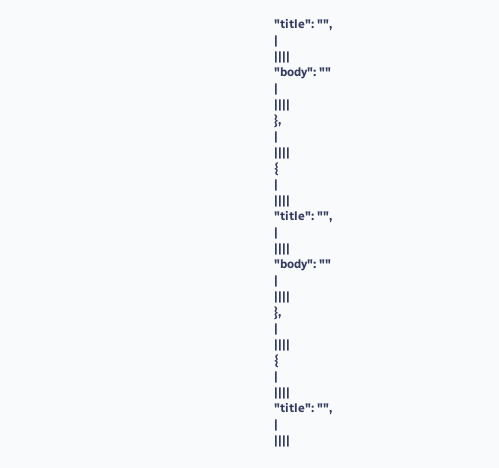"title": "",
|
||||
"body": ""
|
||||
},
|
||||
{
|
||||
"title": "",
|
||||
"body": ""
|
||||
},
|
||||
{
|
||||
"title": "",
|
||||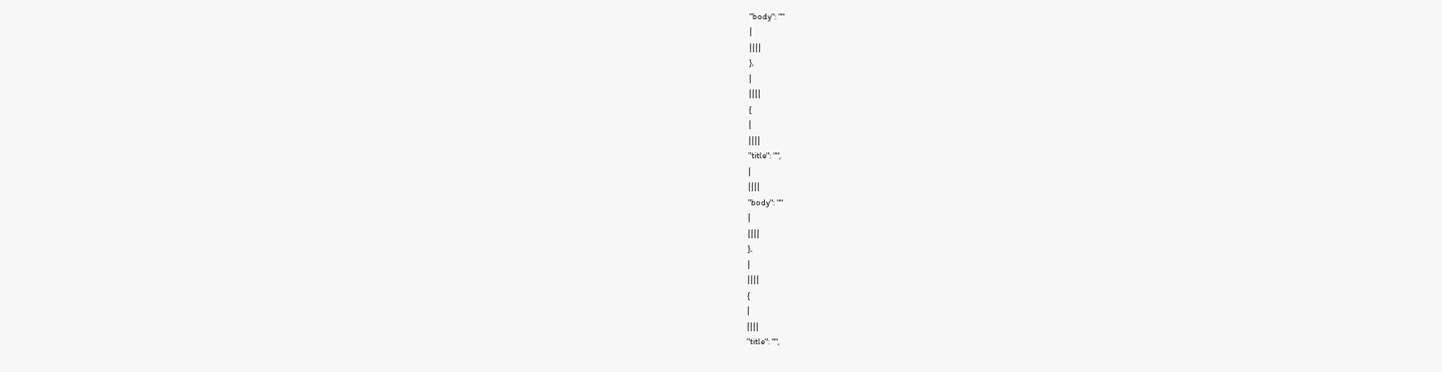"body": ""
|
||||
},
|
||||
{
|
||||
"title": "",
|
||||
"body": ""
|
||||
},
|
||||
{
|
||||
"title": "",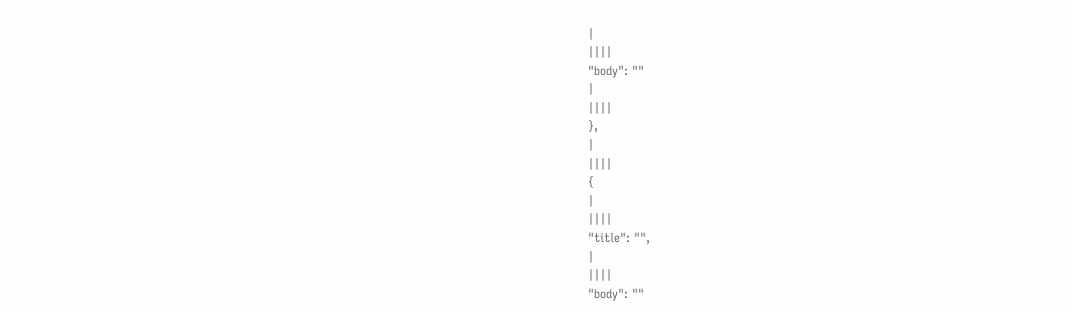|
||||
"body": ""
|
||||
},
|
||||
{
|
||||
"title": "",
|
||||
"body": ""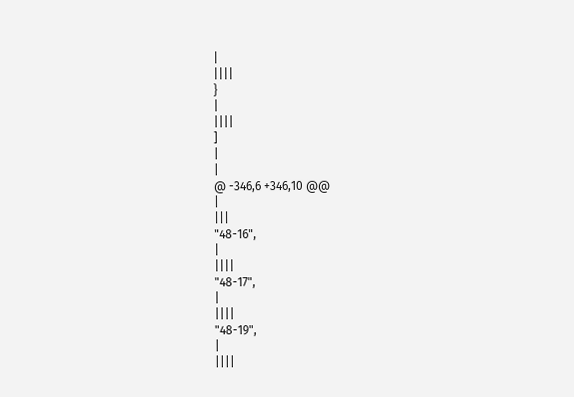|
||||
}
|
||||
]
|
|
@ -346,6 +346,10 @@
|
|||
"48-16",
|
||||
"48-17",
|
||||
"48-19",
|
||||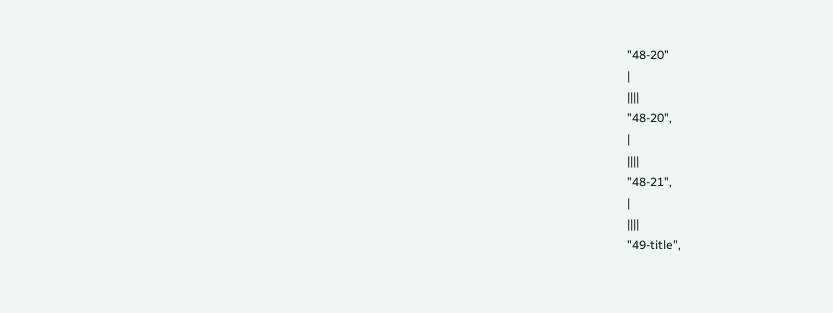"48-20"
|
||||
"48-20",
|
||||
"48-21",
|
||||
"49-title",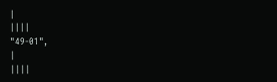|
||||
"49-01",
|
||||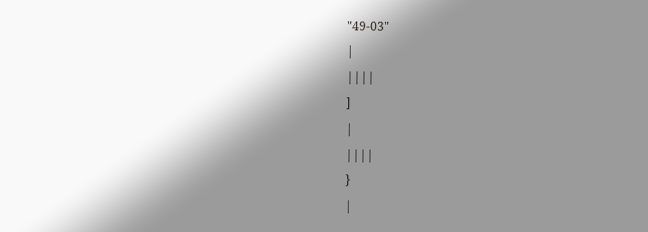"49-03"
|
||||
]
|
||||
}
|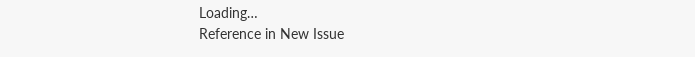Loading…
Reference in New Issue